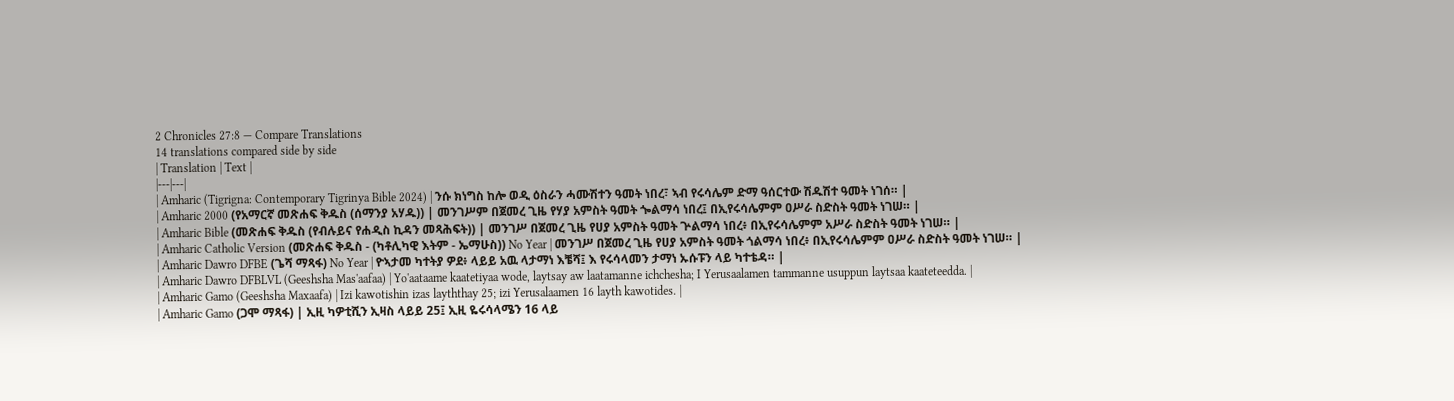2 Chronicles 27:8 — Compare Translations
14 translations compared side by side
| Translation | Text |
|---|---|
| Amharic (Tigrigna: Contemporary Tigrinya Bible 2024) | ንሱ ክነግስ ከሎ ወዲ ዕስራን ሓሙሽተን ዓመት ነበረ፣ ኣብ የሩሳሌም ድማ ዓሰርተው ሽዱሽተ ዓመት ነገሰ። |
| Amharic 2000 (የአማርኛ መጽሐፍ ቅዱስ (ሰማንያ አሃዱ)) | መንገሥም በጀመረ ጊዜ የሃያ አምስት ዓመት ጐልማሳ ነበረ፤ በኢየሩሳሌምም ዐሥራ ስድስት ዓመት ነገሠ። |
| Amharic Bible (መጽሐፍ ቅዱስ (የብሉይና የሐዲስ ኪዳን መጻሕፍት)) | መንገሥ በጀመረ ጊዜ የሀያ አምስት ዓመት ጕልማሳ ነበረ፥ በኢየሩሳሌምም አሥራ ስድስት ዓመት ነገሠ። |
| Amharic Catholic Version (መጽሐፍ ቅዱስ - (ካቶሊካዊ እትም - ኤማሁስ)) No Year | መንገሥ በጀመረ ጊዜ የሀያ አምስት ዓመት ጎልማሳ ነበረ፥ በኢየሩሳሌምም ዐሥራ ስድስት ዓመት ነገሠ። |
| Amharic Dawro DFBE (ጌሻ ማጻፋ) No Year | ዮኣታመ ካተትያ ዎደ፥ ላይይ አዉ ላታማነ እቼሻ፤ እ የሩሳላመን ታማነ ኡሱፑን ላይ ካተቴዳ። |
| Amharic Dawro DFBLVL (Geeshsha Mas'aafaa) | Yo'aataame kaatetiyaa wode, laytsay aw laatamanne ichchesha; I Yerusaalamen tammanne usuppun laytsaa kaateteedda. |
| Amharic Gamo (Geeshsha Maxaafa) | Izi kawotishin izas layththay 25; izi Yerusalaamen 16 layth kawotides. |
| Amharic Gamo (ጋሞ ማጻፋ) | ኢዚ ካዎቲሺን ኢዛስ ላይይ 25፤ ኢዚ ዬሩሳላሜን 16 ላይ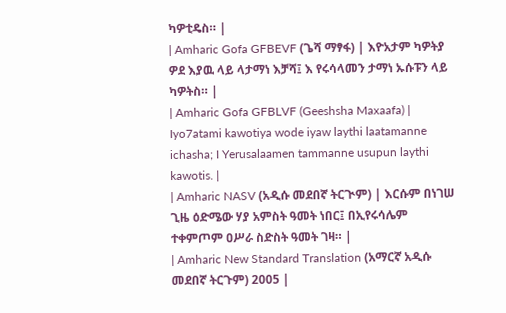ካዎቲዴስ። |
| Amharic Gofa GFBEVF (ጌሻ ማፃፋ) | እዮአታም ካዎትያ ዎደ እያዉ ላይ ላታማነ እቻሻ፤ እ የሩሳላመን ታማነ ኡሱፑን ላይ ካዎትስ። |
| Amharic Gofa GFBLVF (Geeshsha Maxaafa) | Iyo7atami kawotiya wode iyaw laythi laatamanne ichasha; I Yerusalaamen tammanne usupun laythi kawotis. |
| Amharic NASV (አዲሱ መደበኛ ትርጒም) | እርሱም በነገሠ ጊዜ ዕድሜው ሃያ አምስት ዓመት ነበር፤ በኢየሩሳሌም ተቀምጦም ዐሥራ ስድስት ዓመት ገዛ። |
| Amharic New Standard Translation (አማርኛ አዲሱ መደበኛ ትርጉም) 2005 |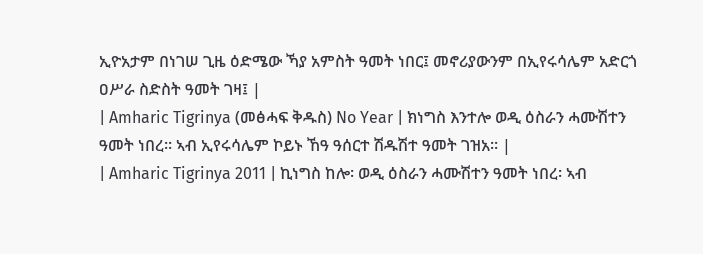ኢዮአታም በነገሠ ጊዜ ዕድሜው ኻያ አምስት ዓመት ነበር፤ መኖሪያውንም በኢየሩሳሌም አድርጎ ዐሥራ ስድስት ዓመት ገዛ፤ |
| Amharic Tigrinya (መፅሓፍ ቅዱስ) No Year | ክነግስ እንተሎ ወዲ ዕስራን ሓሙሽተን ዓመት ነበረ። ኣብ ኢየሩሳሌም ኮይኑ ኸዓ ዓሰርተ ሽዱሽተ ዓመት ገዝአ። |
| Amharic Tigrinya 2011 | ኪነግስ ከሎ፡ ወዲ ዕስራን ሓሙሽተን ዓመት ነበረ፡ ኣብ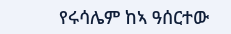የሩሳሌም ከኣ ዓሰርተው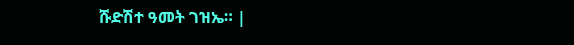ሹድሽተ ዓመት ገዝኤ። |